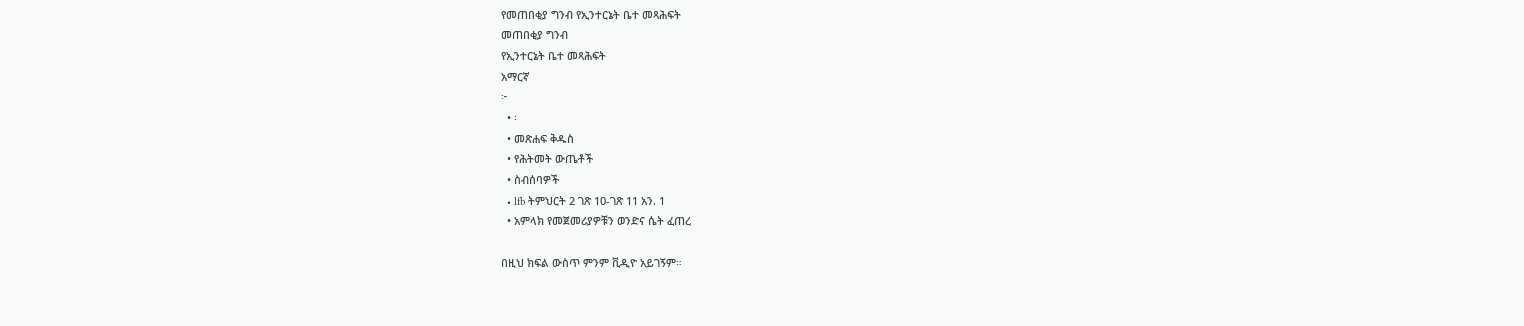የመጠበቂያ ግንብ የኢንተርኔት ቤተ መጻሕፍት
መጠበቂያ ግንብ
የኢንተርኔት ቤተ መጻሕፍት
አማርኛ
፦
  • ፡
  • መጽሐፍ ቅዱስ
  • የሕትመት ውጤቶች
  • ስብሰባዎች
  • lfb ትምህርት 2 ገጽ 10-ገጽ 11 አን. 1
  • አምላክ የመጀመሪያዎቹን ወንድና ሴት ፈጠረ

በዚህ ክፍል ውስጥ ምንም ቪዲዮ አይገኝም።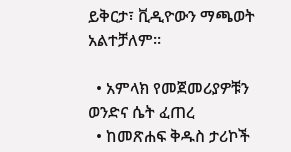ይቅርታ፣ ቪዲዮውን ማጫወት አልተቻለም።

  • አምላክ የመጀመሪያዎቹን ወንድና ሴት ፈጠረ
  • ከመጽሐፍ ቅዱስ ታሪኮች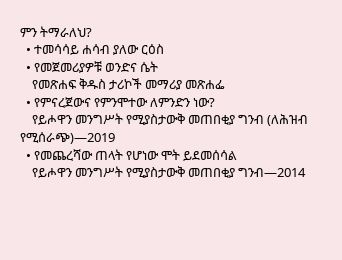ምን ትማራለህ?
  • ተመሳሳይ ሐሳብ ያለው ርዕስ
  • የመጀመሪያዎቹ ወንድና ሴት
    የመጽሐፍ ቅዱስ ታሪኮች መማሪያ መጽሐፌ
  • የምናረጀውና የምንሞተው ለምንድን ነው?
    የይሖዋን መንግሥት የሚያስታውቅ መጠበቂያ ግንብ (ለሕዝብ የሚሰራጭ)—2019
  • የመጨረሻው ጠላት የሆነው ሞት ይደመሰሳል
    የይሖዋን መንግሥት የሚያስታውቅ መጠበቂያ ግንብ—2014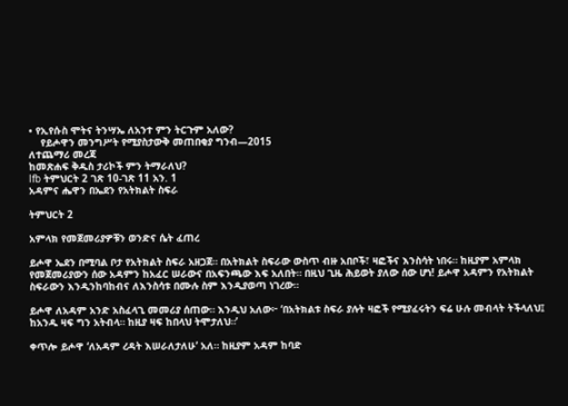• የኢየሱስ ሞትና ትንሣኤ ለአንተ ምን ትርጉም አለው?
    የይሖዋን መንግሥት የሚያስታውቅ መጠበቂያ ግንብ—2015
ለተጨማሪ መረጃ
ከመጽሐፍ ቅዱስ ታሪኮች ምን ትማራለህ?
lfb ትምህርት 2 ገጽ 10-ገጽ 11 አን. 1
አዳምና ሔዋን በኤደን የአትክልት ስፍራ

ትምህርት 2

አምላክ የመጀመሪያዎቹን ወንድና ሴት ፈጠረ

ይሖዋ ኤደን በሚባል ቦታ የአትክልት ስፍራ አዘጋጀ። በአትክልት ስፍራው ውስጥ ብዙ አበቦች፣ ዛፎችና እንስሳት ነበሩ። ከዚያም አምላክ የመጀመሪያውን ሰው አዳምን ከአፈር ሠራውና በአፍንጫው እፍ አለበት። በዚህ ጊዜ ሕይወት ያለው ሰው ሆነ! ይሖዋ አዳምን የአትክልት ስፍራውን እንዲንከባከብና ለእንስሳቱ በሙሉ ስም እንዲያወጣ ነገረው።

ይሖዋ ለአዳም አንድ አስፈላጊ መመሪያ ሰጠው። እንዲህ አለው፦ ‘በአትክልቱ ስፍራ ያሉት ዛፎች የሚያፈሩትን ፍሬ ሁሉ መብላት ትችላለህ፤ ከአንዱ ዛፍ ግን አትብላ። ከዚያ ዛፍ ከበላህ ትሞታለህ።’

ቀጥሎ ይሖዋ ‘ለአዳም ረዳት እሠራለታለሁ’ አለ። ከዚያም አዳም ከባድ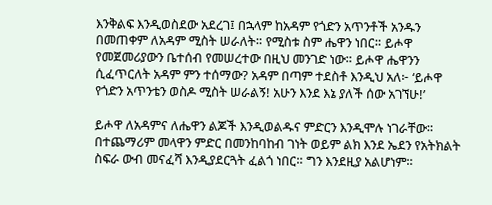እንቅልፍ እንዲወስደው አደረገ፤ በኋላም ከአዳም የጎድን አጥንቶች አንዱን በመጠቀም ለአዳም ሚስት ሠራለት። የሚስቱ ስም ሔዋን ነበር። ይሖዋ የመጀመሪያውን ቤተሰብ የመሠረተው በዚህ መንገድ ነው። ይሖዋ ሔዋንን ሲፈጥርለት አዳም ምን ተሰማው? አዳም በጣም ተደስቶ እንዲህ አለ፦ ‘ይሖዋ የጎድን አጥንቴን ወስዶ ሚስት ሠራልኝ! አሁን እንደ እኔ ያለች ሰው አገኘሁ!’

ይሖዋ ለአዳምና ለሔዋን ልጆች እንዲወልዱና ምድርን እንዲሞሉ ነገራቸው። በተጨማሪም መላዋን ምድር በመንከባከብ ገነት ወይም ልክ እንደ ኤደን የአትክልት ስፍራ ውብ መናፈሻ እንዲያደርጓት ፈልጎ ነበር። ግን እንደዚያ አልሆነም።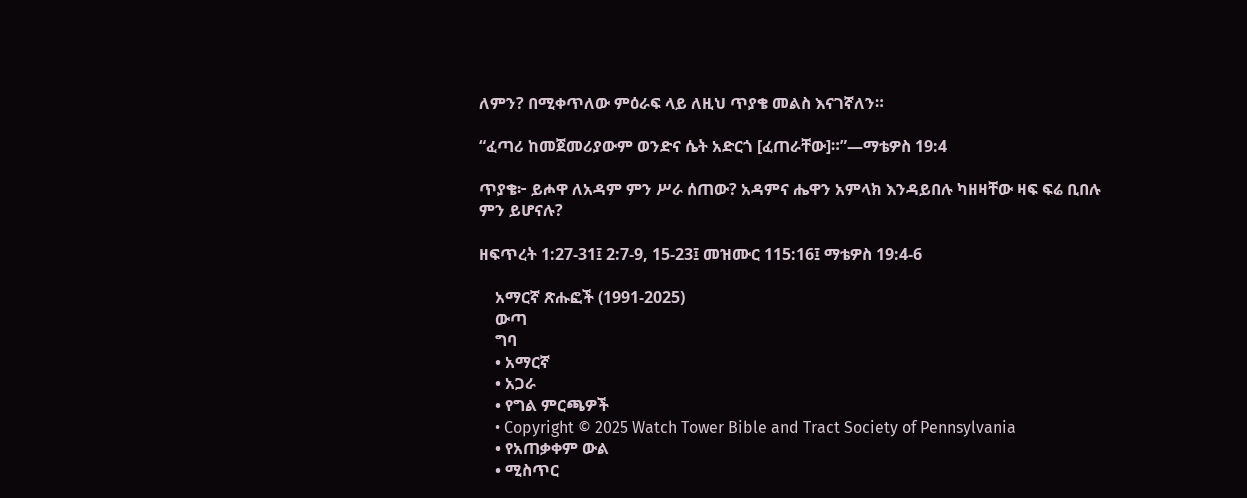ለምን? በሚቀጥለው ምዕራፍ ላይ ለዚህ ጥያቄ መልስ እናገኛለን።

“ፈጣሪ ከመጀመሪያውም ወንድና ሴት አድርጎ [ፈጠራቸው]።”—ማቴዎስ 19:4

ጥያቄ፦ ይሖዋ ለአዳም ምን ሥራ ሰጠው? አዳምና ሔዋን አምላክ እንዳይበሉ ካዘዛቸው ዛፍ ፍሬ ቢበሉ ምን ይሆናሉ?

ዘፍጥረት 1:27-31፤ 2:7-9, 15-23፤ መዝሙር 115:16፤ ማቴዎስ 19:4-6

    አማርኛ ጽሑፎች (1991-2025)
    ውጣ
    ግባ
    • አማርኛ
    • አጋራ
    • የግል ምርጫዎች
    • Copyright © 2025 Watch Tower Bible and Tract Society of Pennsylvania
    • የአጠቃቀም ውል
    • ሚስጥር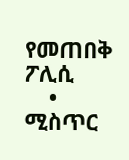የመጠበቅ ፖሊሲ
    • ሚስጥር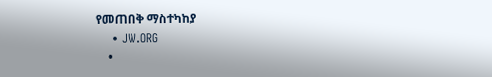የመጠበቅ ማስተካከያ
    • JW.ORG
    •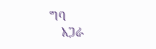ግባ
    አጋራ